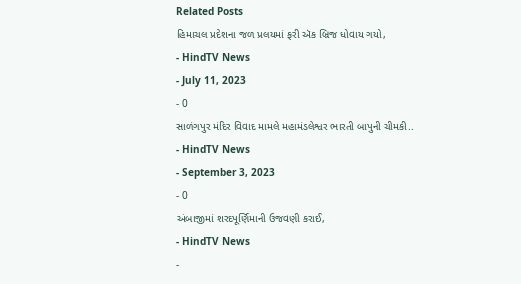Related Posts
હિમાચલ પ્રદેશના જળ પ્રલયમાં ફરી ઍક બ્રિજ ધોવાય ગયો,
- HindTV News
- July 11, 2023
- 0
સાળંગપુર મંદિર વિવાદ મામલે મહામંડલેશ્વર ભારતી બાપુની ચીમકી..
- HindTV News
- September 3, 2023
- 0
અંબાજીમાં શરદપૂર્ણિમાની ઉજવણી કરાઈ,
- HindTV News
-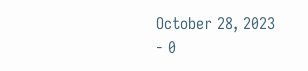October 28, 2023
- 0